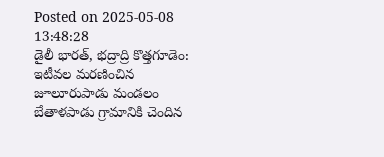Posted on 2025-05-08 13:48:28
డైలీ భారత్, భద్రాద్రి కొత్తగూడెం: ఇటీవల మరణించిన జూలూరుపాడు మండలం బేతాళపాడు గ్రామానికి చెందిన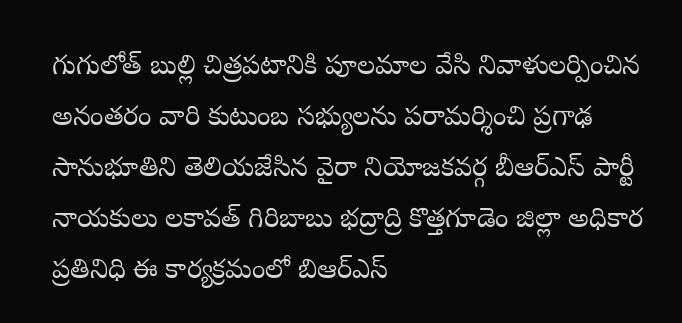గుగులోత్ బుల్లి చిత్రపటానికి పూలమాల వేసి నివాళులర్పించిన అనంతరం వారి కుటుంబ సభ్యులను పరామర్శించి ప్రగాఢ సానుభూతిని తెలియజేసిన వైరా నియోజకవర్గ బీఆర్ఎస్ పార్టీ నాయకులు లకావత్ గిరిబాబు భద్రాద్రి కొత్తగూడెం జిల్లా అధికార ప్రతినిధి ఈ కార్యక్రమంలో బిఆర్ఎస్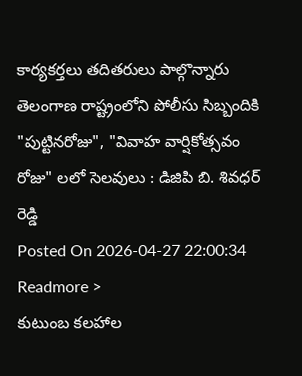కార్యకర్తలు తదితరులు పాల్గొన్నారు
తెలంగాణ రాష్ట్రంలోని పోలీసు సిబ్బందికి "పుట్టినరోజు", "వివాహ వార్షికోత్సవం రోజు" లలో సెలవులు : డిజిపి బి. శివధర్ రెడ్డి
Posted On 2026-04-27 22:00:34
Readmore >
కుటుంబ కలహాల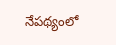నేపథ్యంలో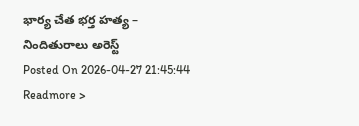భార్య చేత భర్త హత్య – నిందితురాలు అరెస్ట్
Posted On 2026-04-27 21:45:44
Readmore >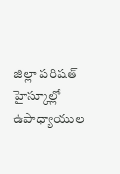జిల్లా పరిషత్ హైస్కూల్లో ఉపాధ్యాయుల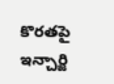కొరతపై ఇన్చార్జి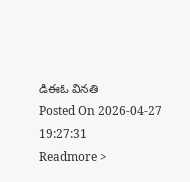డిఈఓ వినతి
Posted On 2026-04-27 19:27:31
Readmore >